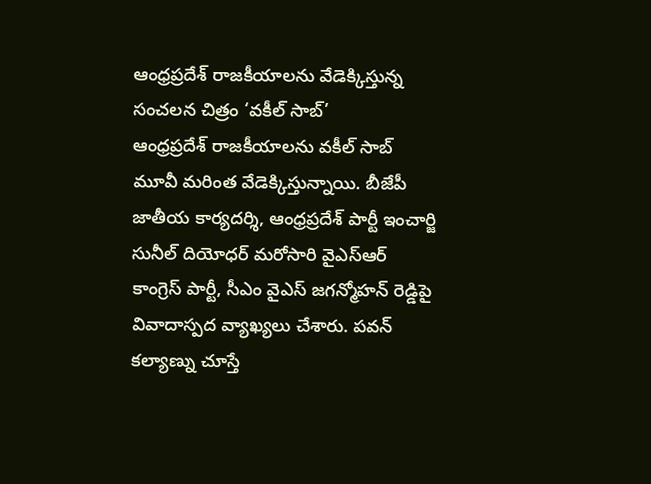ఆంధ్రప్రదేశ్ రాజకీయాలను వేడెక్కిస్తున్న సంచలన చిత్రం ‘వకీల్ సాబ్’
ఆంధ్రప్రదేశ్ రాజకీయాలను వకీల్ సాబ్ మూవీ మరింత వేడెక్కిస్తున్నాయి. బీజేపీ జాతీయ కార్యదర్శి, ఆంధ్రప్రదేశ్ పార్టీ ఇంచార్జి సునీల్ దియోధర్ మరోసారి వైఎస్ఆర్ కాంగ్రెస్ పార్టీ, సీఎం వైఎస్ జగన్మోహన్ రెడ్డిపై వివాదాస్పద వ్యాఖ్యలు చేశారు. పవన్ కల్యాణ్ను చూస్తే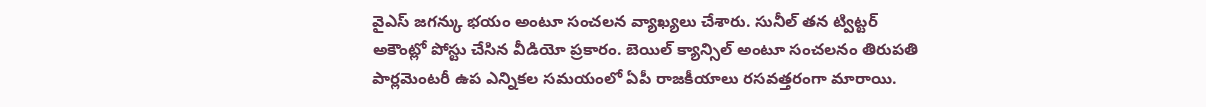వైఎస్ జగన్కు భయం అంటూ సంచలన వ్యాఖ్యలు చేశారు. సునీల్ తన ట్విట్టర్ అకౌంట్లో పోస్టు చేసిన వీడియో ప్రకారం. బెయిల్ క్యాన్సిల్ అంటూ సంచలనం తిరుపతి పార్లమెంటరీ ఉప ఎన్నికల సమయంలో ఏపీ రాజకీయాలు రసవత్తరంగా మారాయి.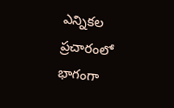ఎన్నికల ప్రచారంలో భాగంగా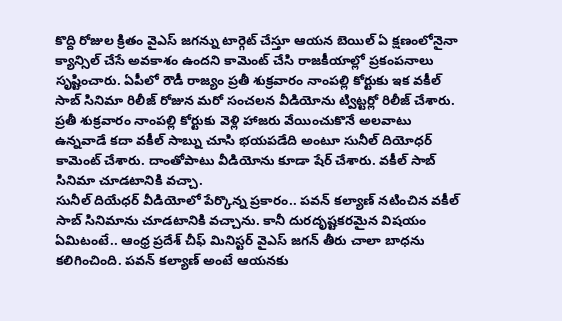కొద్ది రోజుల క్రితం వైఎస్ జగన్ను టార్గెట్ చేస్తూ ఆయన బెయిల్ ఏ క్షణంలోనైనా క్యాన్సిల్ చేసే అవకాశం ఉందని కామెంట్ చేసి రాజకీయాల్లో ప్రకంపనాలు సృష్టించారు. ఏపీలో రౌడీ రాజ్యం ప్రతీ శుక్రవారం నాంపల్లి కోర్టుకు ఇక వకీల్ సాబ్ సినిమా రిలీజ్ రోజున మరో సంచలన వీడియోను ట్విట్టర్లో రిలీజ్ చేశారు. ప్రతీ శుక్రవారం నాంపల్లి కోర్టుకు వెళ్లి హాజరు వేయించుకొనే అలవాటు ఉన్నవాడే కదా వకీల్ సాబ్ను చూసి భయపడేది అంటూ సునీల్ దియోధర్ కామెంట్ చేశారు. దాంతోపాటు వీడియోను కూడా షేర్ చేశారు. వకీల్ సాబ్ సినిమా చూడటానికి వచ్చా.
సునీల్ దియేధర్ వీడియోలో పేర్కొన్న ప్రకారం.. పవన్ కల్యాణ్ నటించిన వకీల్ సాబ్ సినిమాను చూడటానికి వచ్చాను. కానీ దురదృష్టకరమైన విషయం ఏమిటంటే.. ఆంధ్ర ప్రదేశ్ చీఫ్ మినిస్టర్ వైఎస్ జగన్ తీరు చాలా బాధను కలిగించింది. పవన్ కల్యాణ్ అంటే ఆయనకు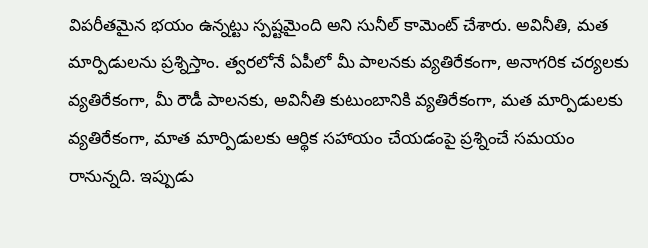విపరీతమైన భయం ఉన్నట్టు స్పష్టమైంది అని సునీల్ కామెంట్ చేశారు. అవినీతి, మత మార్పిడులను ప్రశ్నిస్తాం. త్వరలోనే ఏపీలో మీ పాలనకు వ్యతిరేకంగా, అనాగరిక చర్యలకు వ్యతిరేకంగా, మీ రౌడీ పాలనకు, అవినీతి కుటుంబానికి వ్యతిరేకంగా, మత మార్పిడులకు వ్యతిరేకంగా, మాత మార్పిడులకు ఆర్థిక సహాయం చేయడంపై ప్రశ్నించే సమయం రానున్నది. ఇప్పుడు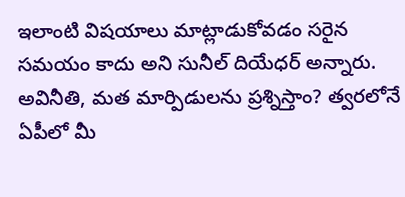ఇలాంటి విషయాలు మాట్లాడుకోవడం సరైన సమయం కాదు అని సునీల్ దియేధర్ అన్నారు. అవినీతి, మత మార్పిడులను ప్రశ్నిస్తాం? త్వరలోనే ఏపీలో మీ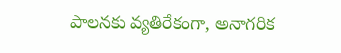పాలనకు వ్యతిరేకంగా, అనాగరిక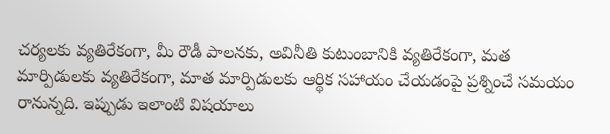చర్యలకు వ్యతిరేకంగా, మీ రౌడీ పాలనకు, అవినీతి కుటుంబానికి వ్యతిరేకంగా, మత మార్పిడులకు వ్యతిరేకంగా, మాత మార్పిడులకు ఆర్థిక సహాయం చేయడంపై ప్రశ్నించే సమయం రానున్నది. ఇప్పుడు ఇలాంటి విషయాలు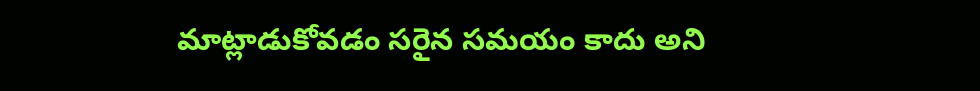మాట్లాడుకోవడం సరైన సమయం కాదు అని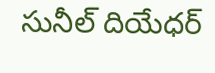సునీల్ దియేధర్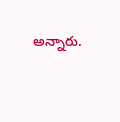అన్నారు.